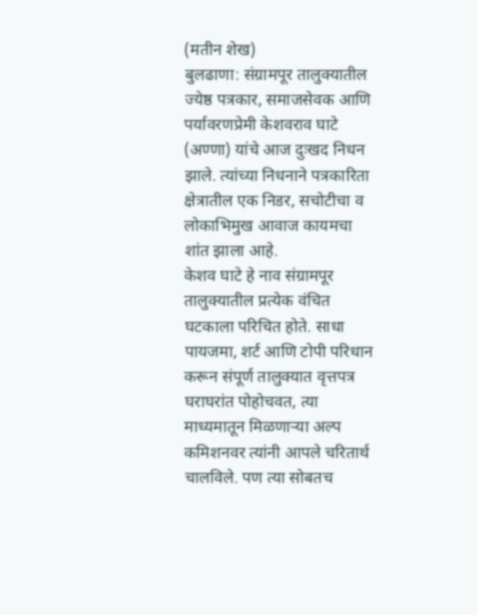(मतीन शेख)
बुलढाणा: संग्रामपूर तालुक्यातील ज्येष्ठ पत्रकार, समाजसेवक आणि पर्यावरणप्रेमी केशवराव घाटे (अण्णा) यांचे आज दुःखद निधन झाले. त्यांच्या निधनाने पत्रकारिता क्षेत्रातील एक निडर, सचोटीचा व लोकाभिमुख आवाज कायमचा शांत झाला आहे.
केशव घाटे हे नाव संग्रामपूर तालुक्यातील प्रत्येक वंचित घटकाला परिचित होते. साधा पायजमा, शर्ट आणि टोपी परिधान करून संपूर्ण तालुक्यात वृत्तपत्र घराघरांत पोहोचवत, त्या माध्यमातून मिळणाऱ्या अल्प कमिशनवर त्यांनी आपले चरितार्थ चालविले. पण त्या सोबतच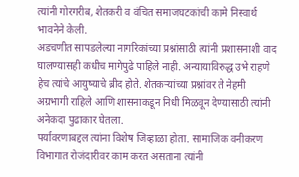त्यांनी गोरगरीब, शेतकरी व वंचित समाजघटकांची कामे निस्वार्थ भावनेने केली.
अडचणीत सापडलेल्या नागरिकांच्या प्रश्नांसाठी त्यांनी प्रशासनाशी वाद घालण्यासही कधीच मागेपुढे पाहिले नाही. अन्यायाविरुद्ध उभे राहणे हेच त्यांचे आयुष्याचे ब्रीद होते. शेतकऱ्यांच्या प्रश्नांवर ते नेहमी अग्रभागी राहिले आणि शासनाकडून निधी मिळवून देण्यासाठी त्यांनी अनेकदा पुढाकार घेतला.
पर्यावरणाबद्दल त्यांना विशेष जिव्हाळा होता. सामाजिक वनीकरण विभागात रोजंदारीवर काम करत असताना त्यांनी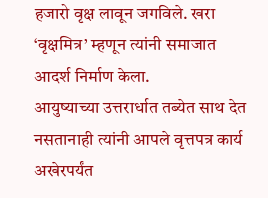हजारो वृक्ष लावून जगविले. खरा ‘वृक्षमित्र’ म्हणून त्यांनी समाजात आदर्श निर्माण केला.
आयुष्याच्या उत्तरार्धात तब्येत साथ देत नसतानाही त्यांनी आपले वृत्तपत्र कार्य अखेरपर्यंत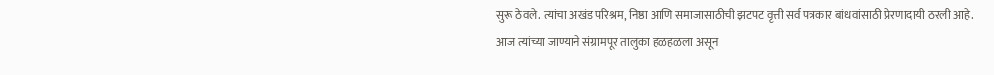सुरू ठेवले. त्यांचा अखंड परिश्रम, निष्ठा आणि समाजासाठीची झटपट वृत्ती सर्व पत्रकार बांधवांसाठी प्रेरणादायी ठरली आहे.
आज त्यांच्या जाण्याने संग्रामपूर तालुका हळहळला असून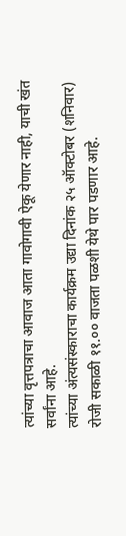त्यांच्या वृत्तपत्राचा आवाज आता गावोगावी ऐकू येणार नाही, याची खंत सर्वांना आहे.
त्यांच्या अंत्यसंस्काराचा कार्यक्रम उद्या दिनांक २५ ऑक्टोबर (शनिवार) रोजी सकाळी ११.०० वाजता पळशी येथे पार पडणार आहे.